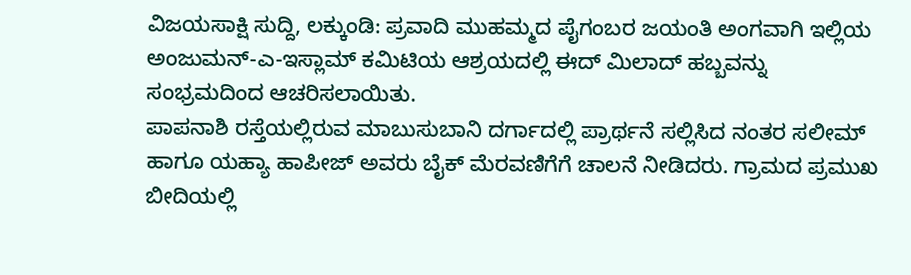ವಿಜಯಸಾಕ್ಷಿ ಸುದ್ದಿ, ಲಕ್ಕುಂಡಿ: ಪ್ರವಾದಿ ಮುಹಮ್ಮದ ಪೈಗಂಬರ ಜಯಂತಿ ಅಂಗವಾಗಿ ಇಲ್ಲಿಯ ಅಂಜುಮನ್-ಎ-ಇಸ್ಲಾಮ್ ಕಮಿಟಿಯ ಆಶ್ರಯದಲ್ಲಿ ಈದ್ ಮಿಲಾದ್ ಹಬ್ಬವನ್ನು ಸಂಭ್ರಮದಿಂದ ಆಚರಿಸಲಾಯಿತು.
ಪಾಪನಾಶಿ ರಸ್ತೆಯಲ್ಲಿರುವ ಮಾಬುಸುಬಾನಿ ದರ್ಗಾದಲ್ಲಿ ಪ್ರಾರ್ಥನೆ ಸಲ್ಲಿಸಿದ ನಂತರ ಸಲೀಮ್ ಹಾಗೂ ಯಹ್ಯಾ ಹಾಪೀಜ್ ಅವರು ಬೈಕ್ ಮೆರವಣಿಗೆಗೆ ಚಾಲನೆ ನೀಡಿದರು. ಗ್ರಾಮದ ಪ್ರಮುಖ ಬೀದಿಯಲ್ಲಿ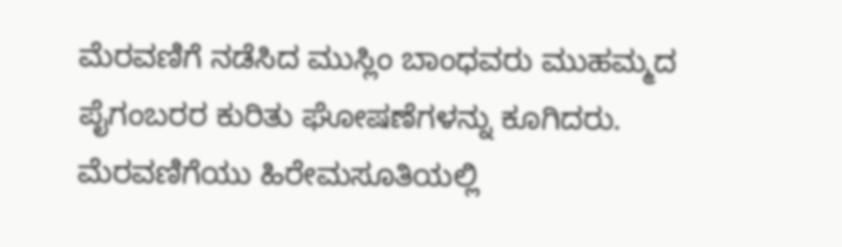ಮೆರವಣಿಗೆ ನಡೆಸಿದ ಮುಸ್ಲಿಂ ಬಾಂಧವರು ಮುಹಮ್ಮದ ಪೈಗಂಬರರ ಕುರಿತು ಘೋಷಣೆಗಳನ್ನು ಕೂಗಿದರು. ಮೆರವಣಿಗೆಯು ಹಿರೇಮಸೂತಿಯಲ್ಲಿ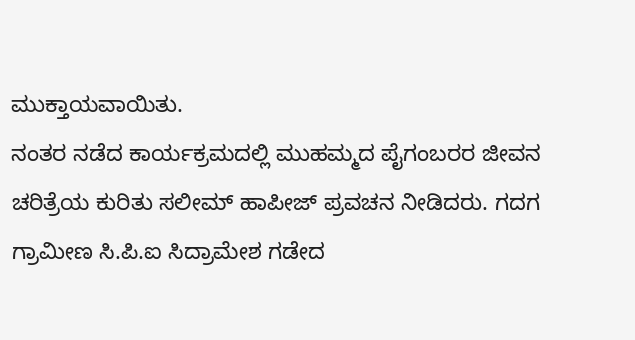ಮುಕ್ತಾಯವಾಯಿತು.
ನಂತರ ನಡೆದ ಕಾರ್ಯಕ್ರಮದಲ್ಲಿ ಮುಹಮ್ಮದ ಪೈಗಂಬರರ ಜೀವನ ಚರಿತ್ರೆಯ ಕುರಿತು ಸಲೀಮ್ ಹಾಪೀಜ್ ಪ್ರವಚನ ನೀಡಿದರು. ಗದಗ ಗ್ರಾಮೀಣ ಸಿ.ಪಿ.ಐ ಸಿದ್ರಾಮೇಶ ಗಡೇದ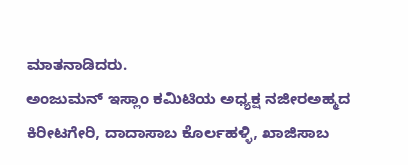ಮಾತನಾಡಿದರು.
ಅಂಜುಮನ್ ಇಸ್ಲಾಂ ಕಮಿಟಿಯ ಅಧ್ಯಕ್ಷ ನಜೀರಅಹ್ಮದ ಕಿರೀಟಗೇರಿ, ದಾದಾಸಾಬ ಕೊರ್ಲಹಳ್ಳಿ, ಖಾಜಿಸಾಬ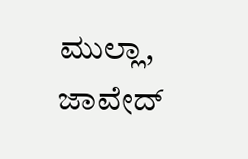ಮುಲ್ಲಾ, ಜಾವೇದ್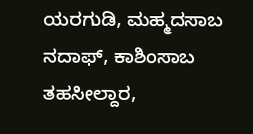ಯರಗುಡಿ, ಮಹ್ಮದಸಾಬ ನದಾಫ್, ಕಾಶಿಂಸಾಬ ತಹಸೀಲ್ದಾರ,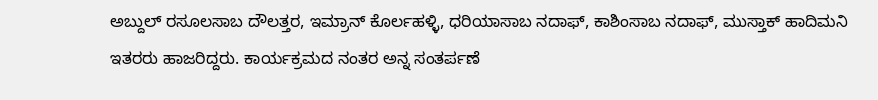ಅಬ್ದುಲ್ ರಸೂಲಸಾಬ ದೌಲತ್ತರ, ಇಮ್ರಾನ್ ಕೊರ್ಲಹಳ್ಳಿ, ಧರಿಯಾಸಾಬ ನದಾಫ್, ಕಾಶಿಂಸಾಬ ನದಾಫ್, ಮುಸ್ತಾಕ್ ಹಾದಿಮನಿ ಇತರರು ಹಾಜರಿದ್ದರು. ಕಾರ್ಯಕ್ರಮದ ನಂತರ ಅನ್ನ ಸಂತರ್ಪಣೆ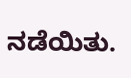ನಡೆಯಿತು.